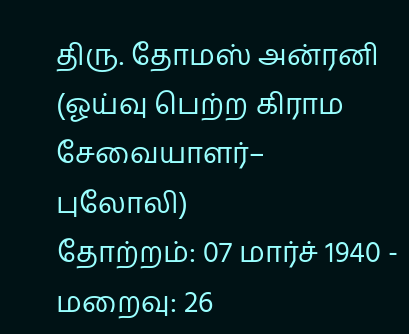திரு. தோமஸ் அன்ரனி
(ஓய்வு பெற்ற கிராம சேவையாளர்– புலோலி)
தோற்றம்: 07 மார்ச் 1940 - மறைவு: 26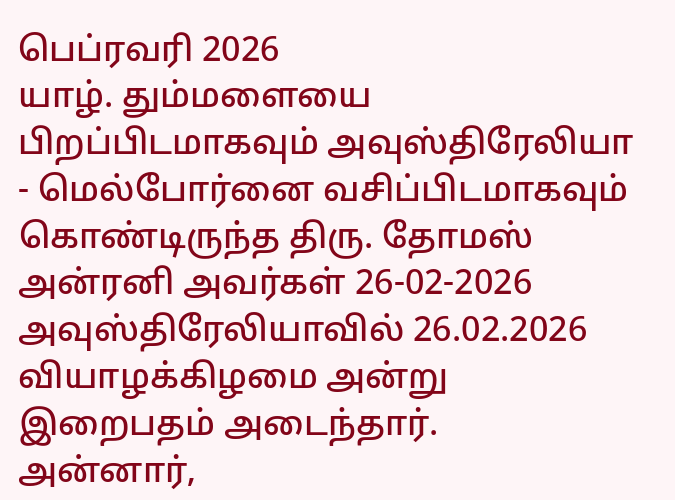பெப்ரவரி 2026
யாழ். தும்மளையை பிறப்பிடமாகவும் அவுஸ்திரேலியா - மெல்போர்னை வசிப்பிடமாகவும் கொண்டிருந்த திரு. தோமஸ் அன்ரனி அவர்கள் 26-02-2026 அவுஸ்திரேலியாவில் 26.02.2026 வியாழக்கிழமை அன்று இறைபதம் அடைந்தார்.
அன்னார்,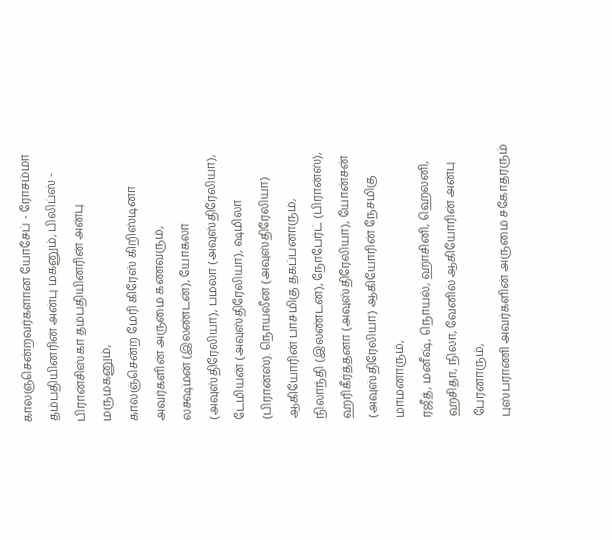காலஞ்சென்றவர்களான யோசேப் - ரோசம்மா தம்பதியினரின் அன்பு மகனும், பிலிப்ஸ் - பிரான்சிஸ்கா தம்பதியினரின் அன்பு மருமகனும்,
காலஞ்சென்ற மேரி கிரேஸ் கிறிஸ்டினா அவர்களின் அருமை கணவரும்,
லக்ஷ்மன் (இலண்டன்), யோகலா (அவுஸ்திரேலியா), பமலா (அவுஸ்திரேலியா), டேமியன் (அவுஸ்திரேலியா), ஷமிலா (பிரான்ஸ்). நொயலீன் (அவுஸ்திரேலியா) ஆகியோரின் பாசமிகு தகப்பனாரும்,
நிலாந்தி (இலண்டன்), நோபேர்ட் (பிரான்ஸ்), ஹரிகீர்த்தனா (அவுஸ்திரேலியா), யோன்சன் (அவுஸ்திரேலியா) ஆகியோரின் நேசமிகு மாமனாரும்,
ரஜீத், மனீஷ், நொயல், ஹாசினி, ஹெலனி, ஹசிதா, நிலா, வேனில் ஆகியோரின் அன்பு பேரனாரும்,
புஸ்பராணி அவர்களின் அருமை சகோதரரும்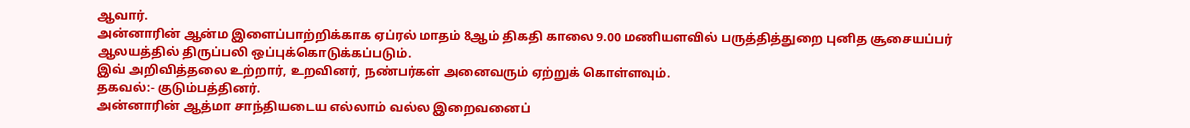ஆவார்.
அன்னாரின் ஆன்ம இளைப்பாற்றிக்காக ஏப்ரல் மாதம் 8ஆம் திகதி காலை 9.00 மணியளவில் பருத்தித்துறை புனித சூசையப்பர் ஆலயத்தில் திருப்பலி ஒப்புக்கொடுக்கப்படும்.
இவ் அறிவித்தலை உற்றார், உறவினர், நண்பர்கள் அனைவரும் ஏற்றுக் கொள்ளவும்.
தகவல்:- குடும்பத்தினர்.
அன்னாரின் ஆத்மா சாந்தியடைய எல்லாம் வல்ல இறைவனைப்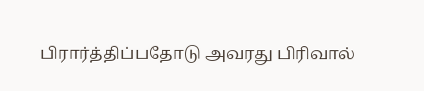பிரார்த்திப்பதோடு அவரது பிரிவால்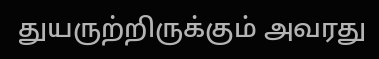துயருற்றிருக்கும் அவரது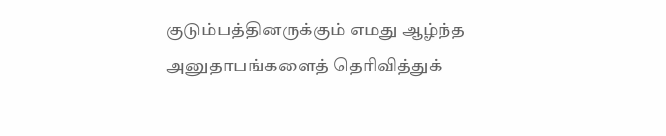குடும்பத்தினருக்கும் எமது ஆழ்ந்த அனுதாபங்களைத் தெரிவித்துக்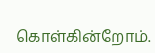கொள்கின்றோம்.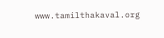www.tamilthakaval.org